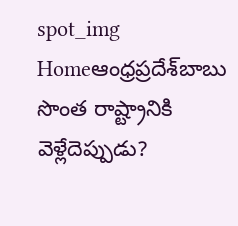spot_img
Homeఆంధ్రప్రదేశ్‌బాబు సొంత రాష్ట్రానికి వెళ్లేదెప్పుడు?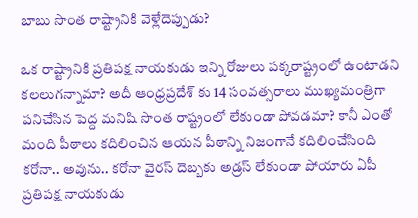బాబు సొంత రాష్ట్రానికి వెళ్లేదెప్పుడు?

ఒక రాష్ట్రానికి ప్రతిపక్ష నాయకుడు ఇన్ని రోజులు పక్కరాష్ట్రంలో ఉంటాడని కలలుగన్నామా? అదీ ఆంధ్రప్రదేశ్ కు 14 సంవత్సరాలు ముఖ్యమంత్రిగా పనిచేసిన పెద్ద మనిషి సొంత రాష్ట్రంలో లేకుండా పోవడమా? కానీ ఎంతో మంది పీఠాలు కదిలించిన ఆయన పీఠాన్ని నిజంగానే కదిలించేసింది కరోనా.. అవును.. కరోనా వైరస్ దెబ్బకు అడ్రస్ లేకుండా పోయారు ఏపీ ప్రతిపక్ష నాయకుడు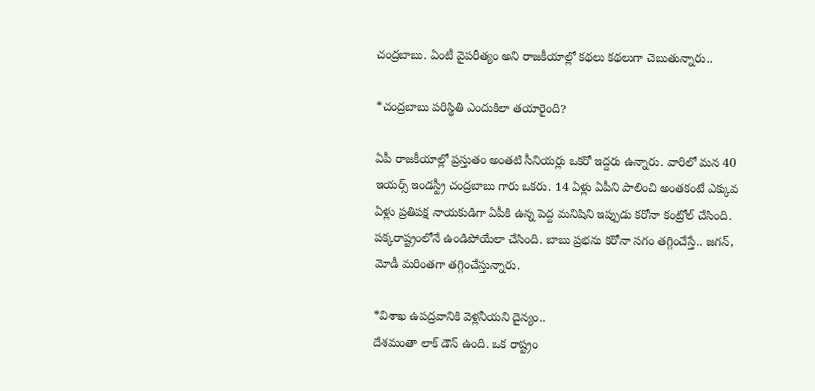చంద్రబాబు. ఏంటీ వైపరీత్యం అని రాజకీయాల్లో కథలు కథలుగా చెబుతున్నారు..

*చంద్రబాబు పరిస్థితి ఎందుకిలా తయారైంది?

ఏపీ రాజకీయాల్లో ప్రస్తుతం అంతటి సీనియర్లు ఒకరో ఇద్దరు ఉన్నారు. వారిలో మన 40 ఇయర్స్ ఇండస్ట్రీ చంద్రబాబు గారు ఒకరు. 14 ఏళ్లు ఏపీని పాలించి అంతకంటే ఎక్కువ ఏళ్లు ప్రతిపక్ష నాయకుడిగా ఏపీకి ఉన్న పెద్ద మనిషిని ఇప్పుడు కరోనా కంట్రోల్ చేసింది. పక్కరాష్ట్రంలోనే ఉండిపోయేలా చేసింది. బాబు ప్రభను కరోనా సగం తగ్గించేస్తే.. జగన్, మోడీ మరింతగా తగ్గించేస్తున్నారు.

*విశాఖ ఉపద్రవానికి వెళ్లనీయని దైన్యం..
దేశమంతా లాక్ డౌన్ ఉంది. ఒక రాష్ట్రం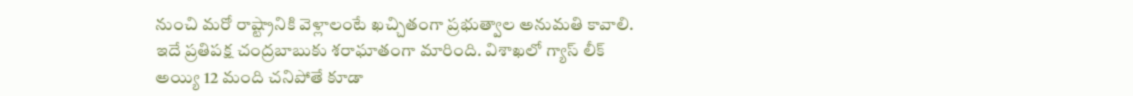నుంచి మరో రాష్ట్రానికి వెళ్లాలంటే ఖచ్చితంగా ప్రభుత్వాల అనుమతి కావాలి. ఇదే ప్రతిపక్ష చంద్రబాబుకు శరాఘాతంగా మారింది. విశాఖలో గ్యాస్ లీక్ అయ్యి 12 మంది చనిపోతే కూడా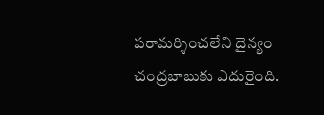పరామర్శించలేని దైన్యం చంద్రబాబుకు ఎదురైంది.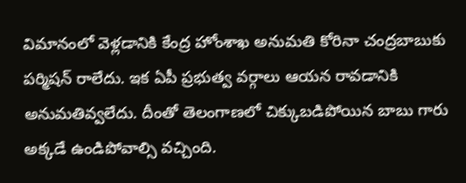విమానంలో వెళ్లడానికి కేంద్ర హోంశాఖ అనుమతి కోరినా చంద్రబాబుకు పర్మిషన్ రాలేదు. ఇక ఏపీ ప్రభుత్వ వర్గాలు ఆయన రావడానికి అనుమతివ్వలేదు. దీంతో తెలంగాణలో చిక్కుబడిపోయిన బాబు గారు అక్కడే ఉండిపోవాల్సి వచ్చింది.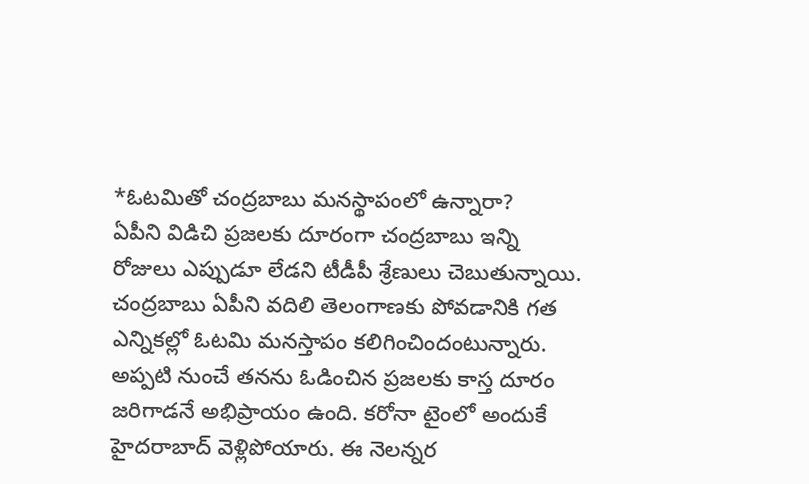*ఓటమితో చంద్రబాబు మనస్థాపంలో ఉన్నారా?
ఏపీని విడిచి ప్రజలకు దూరంగా చంద్రబాబు ఇన్ని రోజులు ఎప్పుడూ లేడని టీడీపీ శ్రేణులు చెబుతున్నాయి. చంద్రబాబు ఏపీని వదిలి తెలంగాణకు పోవడానికి గత ఎన్నికల్లో ఓటమి మనస్తాపం కలిగించిందంటున్నారు. అప్పటి నుంచే తనను ఓడించిన ప్రజలకు కాస్త దూరం జరిగాడనే అభిప్రాయం ఉంది. కరోనా టైంలో అందుకే హైదరాబాద్ వెళ్లిపోయారు. ఈ నెలన్నర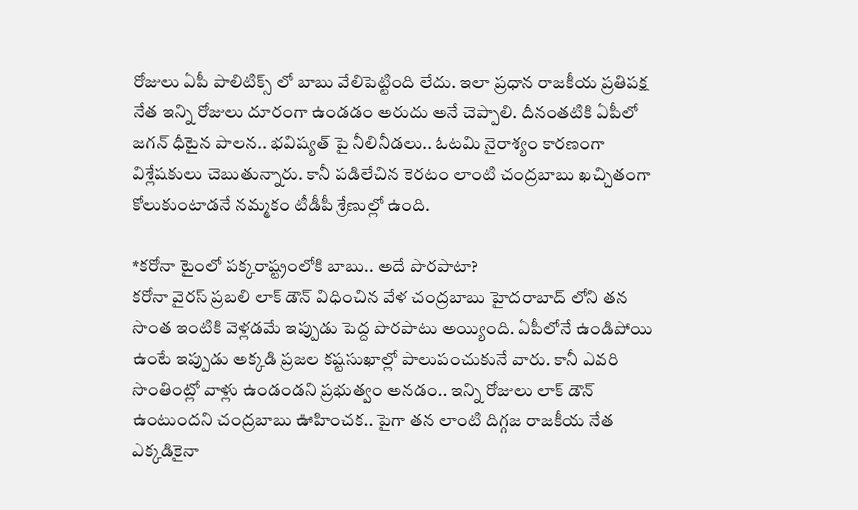రోజులు ఏపీ పాలిటిక్స్ లో బాబు వేలిపెట్టింది లేదు. ఇలా ప్రధాన రాజకీయ ప్రతిపక్ష నేత ఇన్ని రోజులు దూరంగా ఉండడం అరుదు అనే చెప్పాలి. దీనంతటికి ఏపీలో జగన్ ధీటైన పాలన.. భవిష్యత్ పై నీలినీడలు.. ఓటమి నైరాశ్యం కారణంగా విశ్లేషకులు చెబుతున్నారు. కానీ పడిలేచిన కెరటం లాంటి చంద్రబాబు ఖచ్చితంగా కోలుకుంటాడనే నమ్మకం టీడీపీ శ్రేణుల్లో ఉంది.

*కరోనా టైంలో పక్కరాష్ట్రంలోకి బాబు.. అదే పొరపాటా?
కరోనా వైరస్ ప్రబలి లాక్ డౌన్ విధించిన వేళ చంద్రబాబు హైదరాబాద్ లోని తన సొంత ఇంటికి వెళ్లడమే ఇప్పుడు పెద్ద పొరపాటు అయ్యింది. ఏపీలోనే ఉండిపోయి ఉంటే ఇప్పుడు అక్కడి ప్రజల కష్టసుఖాల్లో పాలుపంచుకునే వారు. కానీ ఎవరి సొంతింట్లో వాళ్లు ఉండండని ప్రభుత్వం అనడం.. ఇన్ని రోజులు లాక్ డౌన్ ఉంటుందని చంద్రబాబు ఊహించక.. పైగా తన లాంటి దిగ్గజ రాజకీయ నేత ఎక్కడికైనా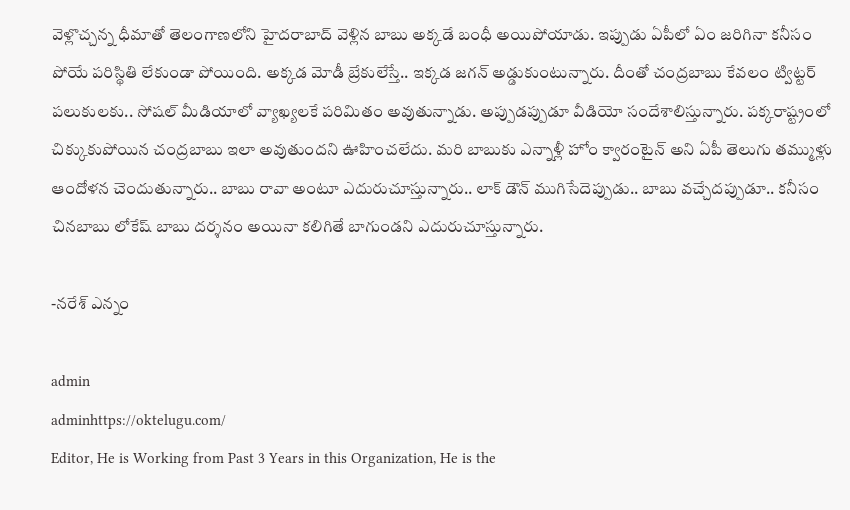వెళ్లొచ్చన్న ధీమాతో తెలంగాణలోని హైదరాబాద్ వెళ్లిన బాబు అక్కడే బంధీ అయిపోయాడు. ఇప్పుడు ఏపీలో ఏం జరిగినా కనీసం పోయే పరిస్థితి లేకుండా పోయింది. అక్కడ మోడీ బ్రేకులేస్తే.. ఇక్కడ జగన్ అడ్డుకుంటున్నారు. దీంతో చంద్రబాబు కేవలం ట్విట్టర్ పలుకులకు.. సోషల్ మీడియాలో వ్యాఖ్యలకే పరిమితం అవుతున్నాడు. అప్పుడప్పుడూ వీడియో సందేశాలిస్తున్నారు. పక్కరాష్ట్రంలో చిక్కుకుపోయిన చంద్రబాబు ఇలా అవుతుందని ఊహించలేదు. మరి బాబుకు ఎన్నాళ్లీ హోం క్వారంటైన్ అని ఏపీ తెలుగు తమ్ముళ్లు ఆందోళన చెందుతున్నారు.. బాబు రావా అంటూ ఎదురుచూస్తున్నారు.. లాక్ డౌన్ ముగిసేదెప్పుడు.. బాబు వచ్చేదప్పుడూ.. కనీసం చినబాబు లోకేష్ బాబు దర్శనం అయినా కలిగితే బాగుండని ఎదురుచూస్తున్నారు.

-నరేశ్ ఎన్నం

admin
adminhttps://oktelugu.com/
Editor, He is Working from Past 3 Years in this Organization, He is the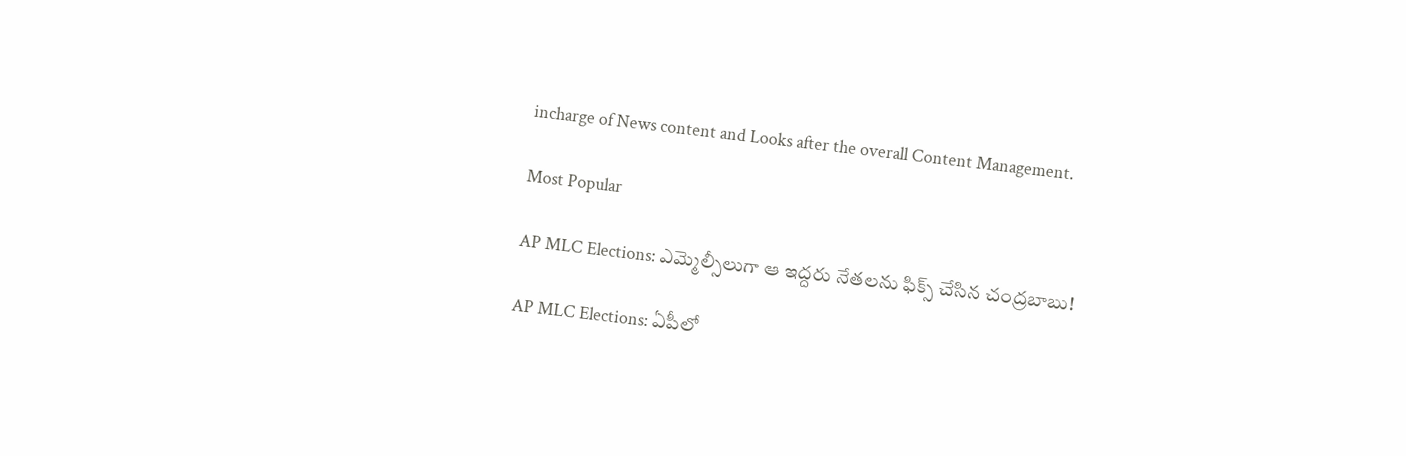incharge of News content and Looks after the overall Content Management.

Most Popular

AP MLC Elections: ఎమ్మెల్సీలుగా ఆ ఇద్దరు నేతలను ఫిక్స్ చేసిన చంద్రబాబు!

AP MLC Elections: ఏపీలో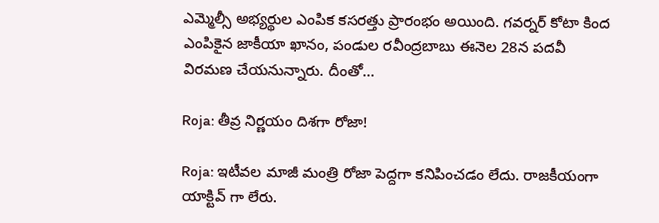ఎమ్మెల్సీ అభ్యర్థుల ఎంపిక కసరత్తు ప్రారంభం అయింది. గవర్నర్ కోటా కింద ఎంపికైన జాకీయా ఖానం, పండుల రవీంద్రబాబు ఈనెల 28న పదవీ విరమణ చేయనున్నారు. దీంతో...

Roja: తీవ్ర నిర్ణయం దిశగా రోజా!

Roja: ఇటీవల మాజీ మంత్రి రోజా పెద్దగా కనిపించడం లేదు. రాజకీయంగా యాక్టివ్ గా లేరు.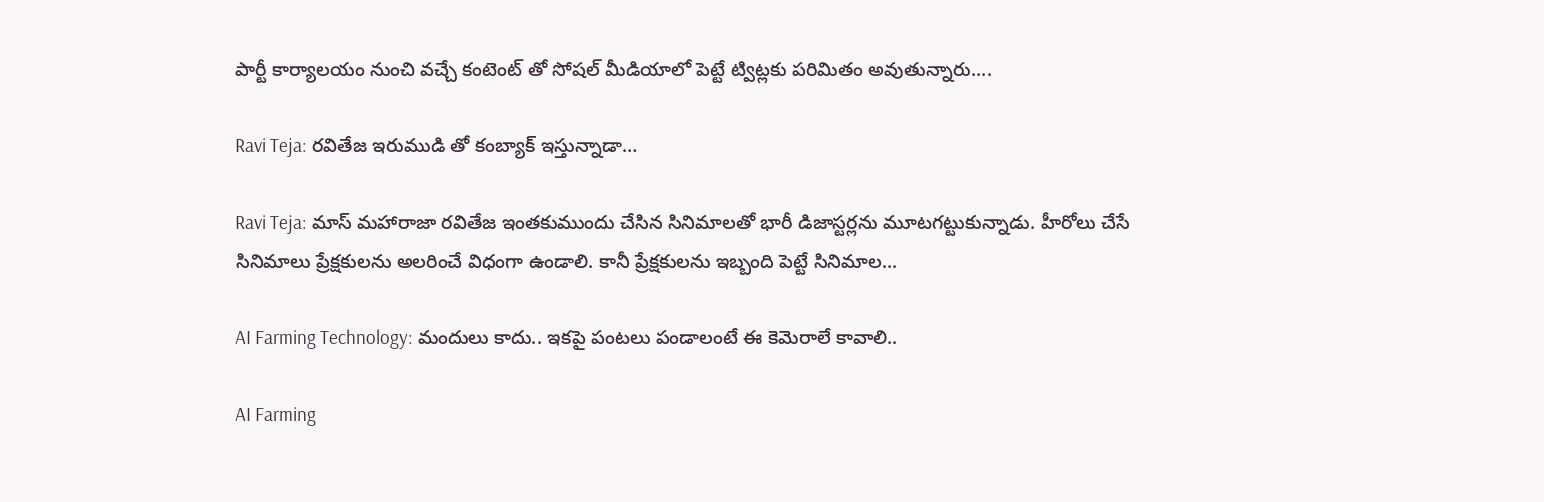పార్టీ కార్యాలయం నుంచి వచ్చే కంటెంట్ తో సోషల్ మీడియాలో పెట్టే ట్విట్లకు పరిమితం అవుతున్నారు....

Ravi Teja: రవితేజ ఇరుముడి తో కంబ్యాక్ ఇస్తున్నాడా…

Ravi Teja: మాస్ మహారాజా రవితేజ ఇంతకుముందు చేసిన సినిమాలతో భారీ డిజాస్టర్లను మూటగట్టుకున్నాడు. హీరోలు చేసే సినిమాలు ప్రేక్షకులను అలరించే విధంగా ఉండాలి. కానీ ప్రేక్షకులను ఇబ్బంది పెట్టే సినిమాల...

AI Farming Technology: మందులు కాదు.. ఇకపై పంటలు పండాలంటే ఈ కెమెరాలే కావాలి..

AI Farming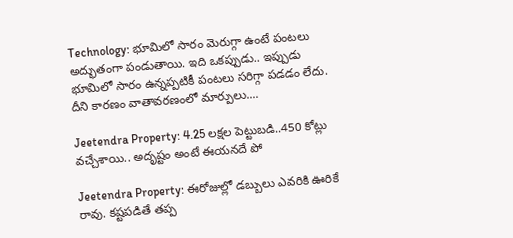Technology: భూమిలో సారం మెరుగ్గా ఉంటే పంటలు అద్భుతంగా పండుతాయి. ఇది ఒకప్పుడు.. ఇప్పుడు భూమిలో సారం ఉన్నప్పటికీ పంటలు సరిగ్గా పడడం లేదు. దీని కారణం వాతావరణంలో మార్పులు....

Jeetendra Property: 4.25 లక్షల పెట్టుబడి..450 కోట్లు వచ్చేశాయి.. అదృష్టం అంటే ఈయనదే పో

Jeetendra Property: ఈరోజుల్లో డబ్బులు ఎవరికి ఊరికే రావు. కష్టపడితే తప్ప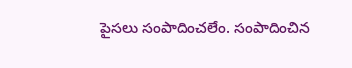పైసలు సంపాదించలేం. సంపాదించిన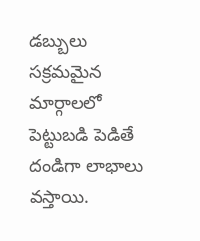డబ్బులు సక్రమమైన మార్గాలలో పెట్టుబడి పెడితే దండిగా లాభాలు వస్తాయి.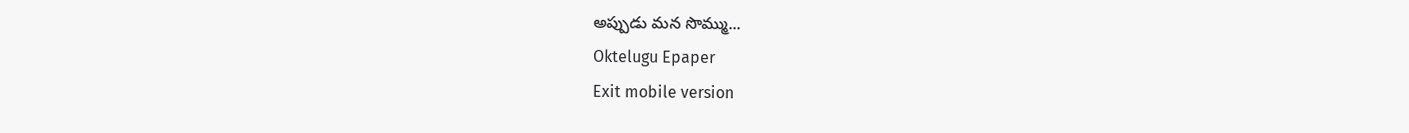అప్పుడు మన సొమ్ము...
Oktelugu Epaper
Exit mobile version